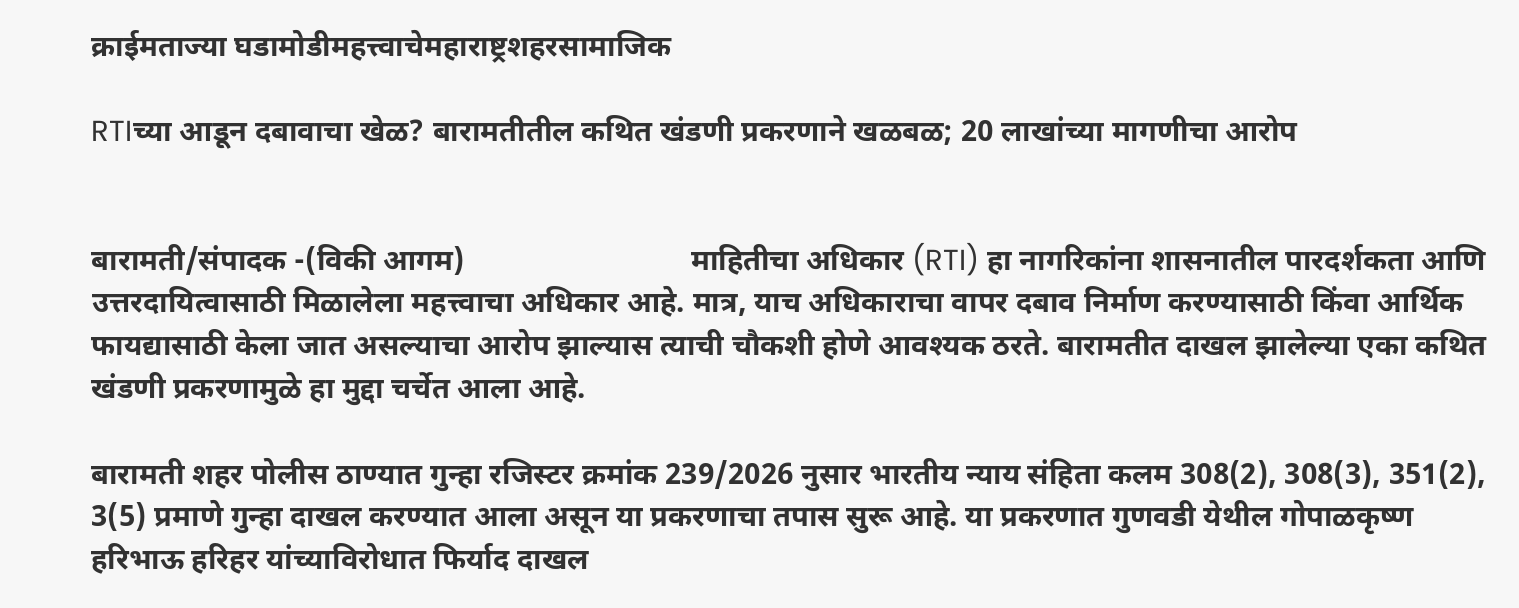क्राईमताज्या घडामोडीमहत्त्वाचेमहाराष्ट्रशहरसामाजिक

RTIच्या आडून दबावाचा खेळ? बारामतीतील कथित खंडणी प्रकरणाने खळबळ; 20 लाखांच्या मागणीचा आरोप


बारामती/संपादक -(विकी आगम)                              माहितीचा अधिकार (RTI) हा नागरिकांना शासनातील पारदर्शकता आणि उत्तरदायित्वासाठी मिळालेला महत्त्वाचा अधिकार आहे. मात्र, याच अधिकाराचा वापर दबाव निर्माण करण्यासाठी किंवा आर्थिक फायद्यासाठी केला जात असल्याचा आरोप झाल्यास त्याची चौकशी होणे आवश्यक ठरते. बारामतीत दाखल झालेल्या एका कथित खंडणी प्रकरणामुळे हा मुद्दा चर्चेत आला आहे.

बारामती शहर पोलीस ठाण्यात गुन्हा रजिस्टर क्रमांक 239/2026 नुसार भारतीय न्याय संहिता कलम 308(2), 308(3), 351(2), 3(5) प्रमाणे गुन्हा दाखल करण्यात आला असून या प्रकरणाचा तपास सुरू आहे. या प्रकरणात गुणवडी येथील गोपाळकृष्ण हरिभाऊ हरिहर यांच्याविरोधात फिर्याद दाखल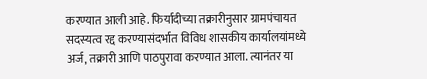करण्यात आली आहे. फिर्यादीच्या तक्रारीनुसार ग्रामपंचायत सदस्यत्व रद्द करण्यासंदर्भात विविध शासकीय कार्यालयांमध्ये अर्ज, तक्रारी आणि पाठपुरावा करण्यात आला. त्यानंतर या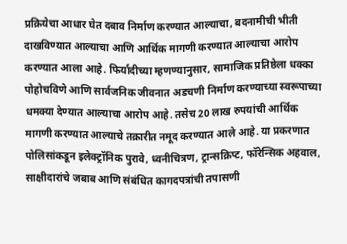प्रक्रियेचा आधार घेत दबाव निर्माण करण्यात आल्याचा, बदनामीची भीती दाखविण्यात आल्याचा आणि आर्थिक मागणी करण्यात आल्याचा आरोप करण्यात आला आहे. फिर्यादीच्या म्हणण्यानुसार, सामाजिक प्रतिष्ठेला धक्का पोहोचविणे आणि सार्वजनिक जीवनात अडचणी निर्माण करण्याच्या स्वरूपाच्या धमक्या देण्यात आल्याचा आरोप आहे. तसेच 20 लाख रुपयांची आर्थिक मागणी करण्यात आल्याचे तक्रारीत नमूद करण्यात आले आहे. या प्रकरणात पोलिसांकडून इलेक्ट्रॉनिक पुरावे, ध्वनीचित्रण, ट्रान्सक्रिप्ट, फॉरेन्सिक अहवाल, साक्षीदारांचे जबाब आणि संबंधित कागदपत्रांची तपासणी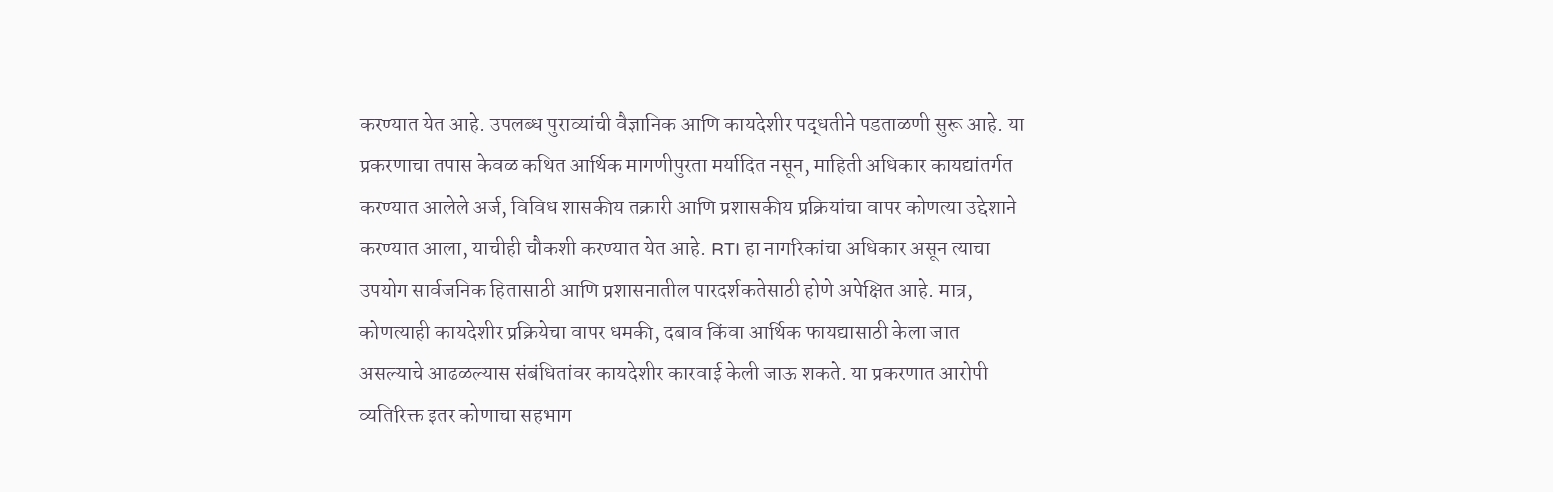करण्यात येत आहे. उपलब्ध पुराव्यांची वैज्ञानिक आणि कायदेशीर पद्धतीने पडताळणी सुरू आहे. या प्रकरणाचा तपास केवळ कथित आर्थिक मागणीपुरता मर्यादित नसून, माहिती अधिकार कायद्यांतर्गत करण्यात आलेले अर्ज, विविध शासकीय तक्रारी आणि प्रशासकीय प्रक्रियांचा वापर कोणत्या उद्देशाने करण्यात आला, याचीही चौकशी करण्यात येत आहे. RTI हा नागरिकांचा अधिकार असून त्याचा उपयोग सार्वजनिक हितासाठी आणि प्रशासनातील पारदर्शकतेसाठी होणे अपेक्षित आहे. मात्र, कोणत्याही कायदेशीर प्रक्रियेचा वापर धमकी, दबाव किंवा आर्थिक फायद्यासाठी केला जात असल्याचे आढळल्यास संबंधितांवर कायदेशीर कारवाई केली जाऊ शकते. या प्रकरणात आरोपी व्यतिरिक्त इतर कोणाचा सहभाग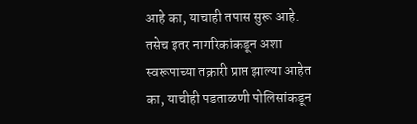आहे का, याचाही तपास सुरू आहे. तसेच इतर नागरिकांकडून अशा स्वरूपाच्या तक्रारी प्राप्त झाल्या आहेत का, याचीही पडताळणी पोलिसांकडून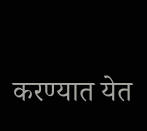करण्यात येत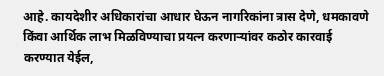आहे. कायदेशीर अधिकारांचा आधार घेऊन नागरिकांना त्रास देणे, धमकावणे किंवा आर्थिक लाभ मिळविण्याचा प्रयत्न करणाऱ्यांवर कठोर कारवाई करण्यात येईल,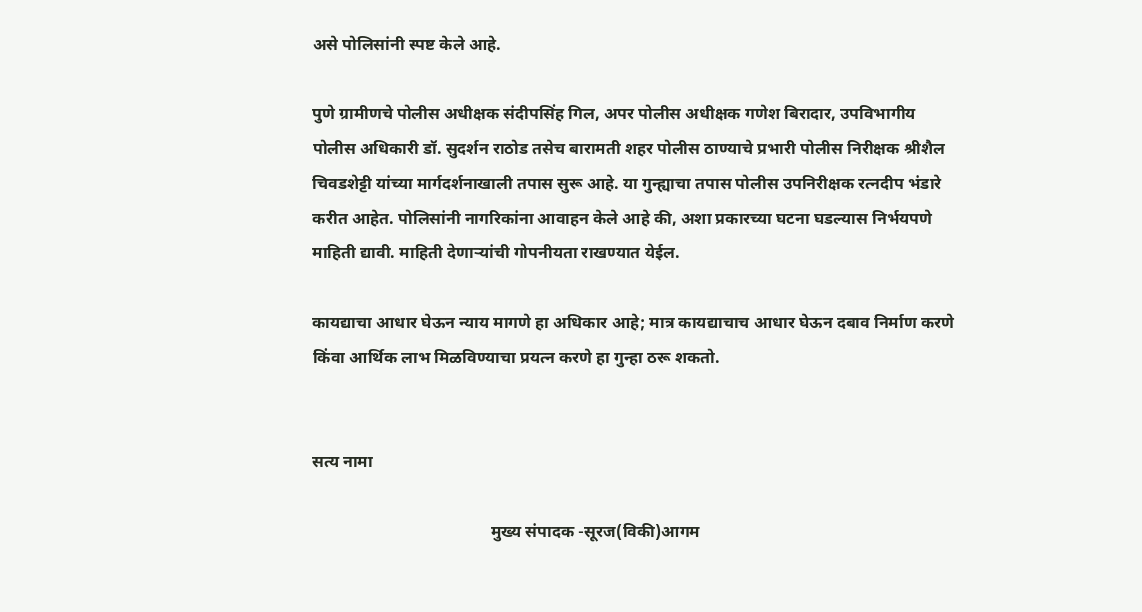असे पोलिसांनी स्पष्ट केले आहे.

पुणे ग्रामीणचे पोलीस अधीक्षक संदीपसिंह गिल, अपर पोलीस अधीक्षक गणेश बिरादार, उपविभागीय पोलीस अधिकारी डॉ. सुदर्शन राठोड तसेच बारामती शहर पोलीस ठाण्याचे प्रभारी पोलीस निरीक्षक श्रीशैल चिवडशेट्टी यांच्या मार्गदर्शनाखाली तपास सुरू आहे. या गुन्ह्याचा तपास पोलीस उपनिरीक्षक रत्नदीप भंडारे करीत आहेत. पोलिसांनी नागरिकांना आवाहन केले आहे की, अशा प्रकारच्या घटना घडल्यास निर्भयपणे माहिती द्यावी. माहिती देणाऱ्यांची गोपनीयता राखण्यात येईल.

कायद्याचा आधार घेऊन न्याय मागणे हा अधिकार आहे; मात्र कायद्याचाच आधार घेऊन दबाव निर्माण करणे किंवा आर्थिक लाभ मिळविण्याचा प्रयत्न करणे हा गुन्हा ठरू शकतो.


सत्य नामा

                                           मुख्य संपादक -सूरज(विकी)आगम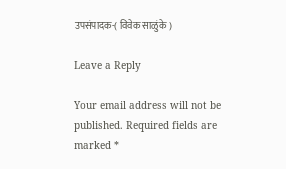उपसंपादक-( विवेक साळुंके )

Leave a Reply

Your email address will not be published. Required fields are marked *